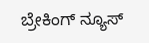ಬ್ರೇಕಿಂಗ್ ನ್ಯೂಸ್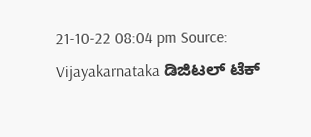21-10-22 08:04 pm Source: Vijayakarnataka ಡಿಜಿಟಲ್ ಟೆಕ್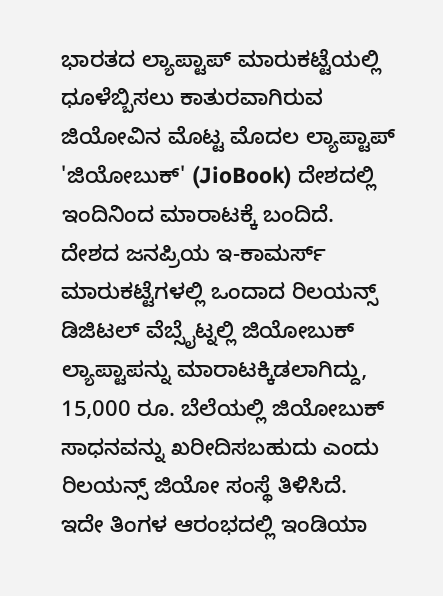ಭಾರತದ ಲ್ಯಾಪ್ಟಾಪ್ ಮಾರುಕಟ್ಟೆಯಲ್ಲಿ ಧೂಳೆಬ್ಬಿಸಲು ಕಾತುರವಾಗಿರುವ ಜಿಯೋವಿನ ಮೊಟ್ಟ ಮೊದಲ ಲ್ಯಾಪ್ಟಾಪ್ 'ಜಿಯೋಬುಕ್' (JioBook) ದೇಶದಲ್ಲಿ ಇಂದಿನಿಂದ ಮಾರಾಟಕ್ಕೆ ಬಂದಿದೆ. ದೇಶದ ಜನಪ್ರಿಯ ಇ-ಕಾಮರ್ಸ್ ಮಾರುಕಟ್ಟೆಗಳಲ್ಲಿ ಒಂದಾದ ರಿಲಯನ್ಸ್ ಡಿಜಿಟಲ್ ವೆಬ್ಸೈಟ್ನಲ್ಲಿ ಜಿಯೋಬುಕ್ ಲ್ಯಾಪ್ಟಾಪನ್ನು ಮಾರಾಟಕ್ಕಿಡಲಾಗಿದ್ದು, 15,000 ರೂ. ಬೆಲೆಯಲ್ಲಿ ಜಿಯೋಬುಕ್ ಸಾಧನವನ್ನು ಖರೀದಿಸಬಹುದು ಎಂದು ರಿಲಯನ್ಸ್ ಜಿಯೋ ಸಂಸ್ಥೆ ತಿಳಿಸಿದೆ.
ಇದೇ ತಿಂಗಳ ಆರಂಭದಲ್ಲಿ ಇಂಡಿಯಾ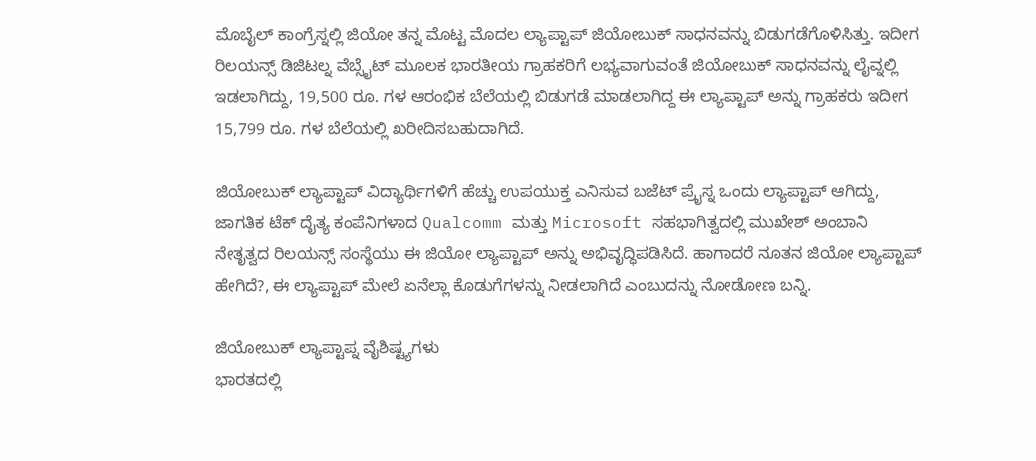ಮೊಬೈಲ್ ಕಾಂಗ್ರೆಸ್ನಲ್ಲಿ ಜಿಯೋ ತನ್ನ ಮೊಟ್ಟ ಮೊದಲ ಲ್ಯಾಪ್ಟಾಪ್ ಜಿಯೋಬುಕ್ ಸಾಧನವನ್ನು ಬಿಡುಗಡೆಗೊಳಿಸಿತ್ತು. ಇದೀಗ ರಿಲಯನ್ಸ್ ಡಿಜಿಟಲ್ನ ವೆಬ್ಸೈಟ್ ಮೂಲಕ ಭಾರತೀಯ ಗ್ರಾಹಕರಿಗೆ ಲಭ್ಯವಾಗುವಂತೆ ಜಿಯೋಬುಕ್ ಸಾಧನವನ್ನು ಲೈವ್ನಲ್ಲಿ ಇಡಲಾಗಿದ್ದು, 19,500 ರೂ. ಗಳ ಆರಂಭಿಕ ಬೆಲೆಯಲ್ಲಿ ಬಿಡುಗಡೆ ಮಾಡಲಾಗಿದ್ದ ಈ ಲ್ಯಾಪ್ಟಾಪ್ ಅನ್ನು ಗ್ರಾಹಕರು ಇದೀಗ 15,799 ರೂ. ಗಳ ಬೆಲೆಯಲ್ಲಿ ಖರೀದಿಸಬಹುದಾಗಿದೆ.

ಜಿಯೋಬುಕ್ ಲ್ಯಾಪ್ಟಾಪ್ ವಿದ್ಯಾರ್ಥಿಗಳಿಗೆ ಹೆಚ್ಚು ಉಪಯುಕ್ತ ಎನಿಸುವ ಬಜೆಟ್ ಪ್ರೈಸ್ನ ಒಂದು ಲ್ಯಾಪ್ಟಾಪ್ ಆಗಿದ್ದು, ಜಾಗತಿಕ ಟೆಕ್ ದೈತ್ಯ ಕಂಪೆನಿಗಳಾದ Qualcomm ಮತ್ತು Microsoft ಸಹಭಾಗಿತ್ವದಲ್ಲಿ ಮುಖೇಶ್ ಅಂಬಾನಿ ನೇತೃತ್ವದ ರಿಲಯನ್ಸ್ ಸಂಸ್ಥೆಯು ಈ ಜಿಯೋ ಲ್ಯಾಪ್ಟಾಪ್ ಅನ್ನು ಅಭಿವೃದ್ಧಿಪಡಿಸಿದೆ. ಹಾಗಾದರೆ ನೂತನ ಜಿಯೋ ಲ್ಯಾಪ್ಟಾಪ್ ಹೇಗಿದೆ?, ಈ ಲ್ಯಾಪ್ಟಾಪ್ ಮೇಲೆ ಏನೆಲ್ಲಾ ಕೊಡುಗೆಗಳನ್ನು ನೀಡಲಾಗಿದೆ ಎಂಬುದನ್ನು ನೋಡೋಣ ಬನ್ನಿ.

ಜಿಯೋಬುಕ್ ಲ್ಯಾಪ್ಟಾಪ್ನ ವೈಶಿಷ್ಟ್ಯಗಳು
ಭಾರತದಲ್ಲಿ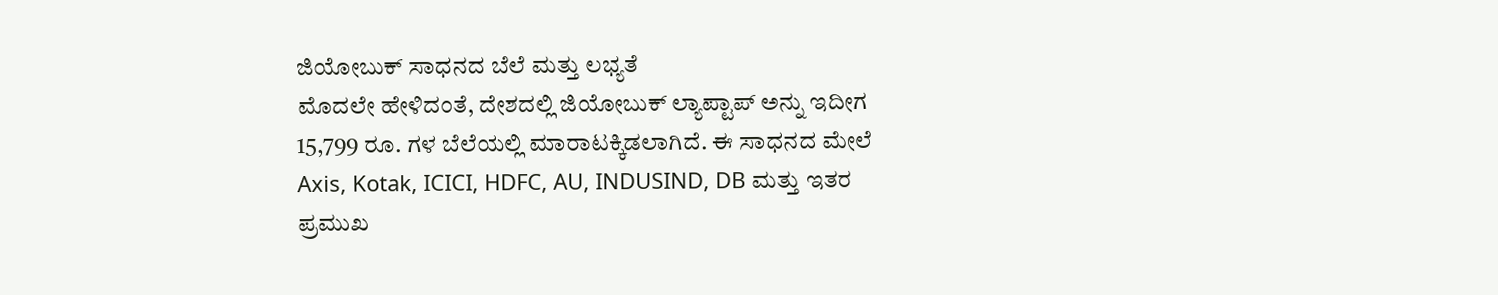ಜಿಯೋಬುಕ್ ಸಾಧನದ ಬೆಲೆ ಮತ್ತು ಲಭ್ಯತೆ
ಮೊದಲೇ ಹೇಳಿದಂತೆ, ದೇಶದಲ್ಲಿ ಜಿಯೋಬುಕ್ ಲ್ಯಾಪ್ಟಾಪ್ ಅನ್ನು ಇದೀಗ 15,799 ರೂ. ಗಳ ಬೆಲೆಯಲ್ಲಿ ಮಾರಾಟಕ್ಕಿಡಲಾಗಿದೆ. ಈ ಸಾಧನದ ಮೇಲೆ Axis, Kotak, ICICI, HDFC, AU, INDUSIND, DB ಮತ್ತು ಇತರ ಪ್ರಮುಖ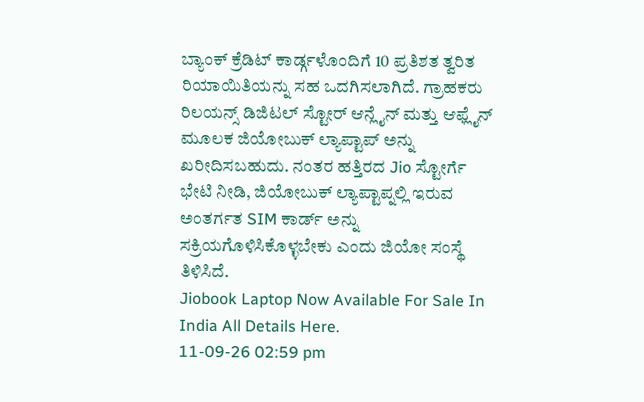ಬ್ಯಾಂಕ್ ಕ್ರೆಡಿಟ್ ಕಾರ್ಡ್ಗಳೊಂದಿಗೆ 10 ಪ್ರತಿಶತ ತ್ವರಿತ ರಿಯಾಯಿತಿಯನ್ನು ಸಹ ಒದಗಿಸಲಾಗಿದೆ. ಗ್ರಾಹಕರು ರಿಲಯನ್ಸ್ ಡಿಜಿಟಲ್ ಸ್ಟೋರ್ ಆನ್ಲೈನ್ ಮತ್ತು ಆಫ್ಲೈನ್ ಮೂಲಕ ಜಿಯೋಬುಕ್ ಲ್ಯಾಪ್ಟಾಪ್ ಅನ್ನು ಖರೀದಿಸಬಹುದು. ನಂತರ ಹತ್ತಿರದ Jio ಸ್ಟೋರ್ಗೆ ಭೇಟಿ ನೀಡಿ, ಜಿಯೋಬುಕ್ ಲ್ಯಾಪ್ಟಾಪ್ನಲ್ಲಿ ಇರುವ ಅಂತರ್ಗತ SIM ಕಾರ್ಡ್ ಅನ್ನು ಸಕ್ರಿಯಗೊಳಿಸಿಕೊಳ್ಳಬೇಕು ಎಂದು ಜಿಯೋ ಸಂಸ್ಥೆ ತಿಳಿಸಿದೆ.
Jiobook Laptop Now Available For Sale In India All Details Here.
11-09-26 02:59 pm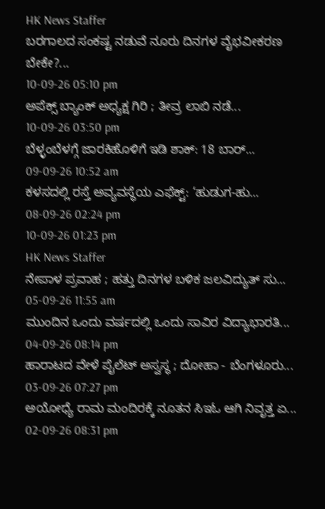HK News Staffer
ಬರಗಾಲದ ಸಂಕಷ್ಟ ನಡುವೆ ನೂರು ದಿನಗಳ ವೈಭವೀಕರಣ ಬೇಕೇ?...
10-09-26 05:10 pm
ಅಪೆಕ್ಸ್ ಬ್ಯಾಂಕ್ ಅಧ್ಯಕ್ಷ ಗಿರಿ ; ತೀವ್ರ ಲಾಬಿ ನಡೆ...
10-09-26 03:50 pm
ಬೆಳ್ಳಂಬೆಳಗ್ಗೆ ಜಾರಕಿಹೊಳಿಗೆ ಇಡಿ ಶಾಕ್: 18 ಬಾರ್...
09-09-26 10:52 am
ಕಳಸದಲ್ಲಿ ರಸ್ತೆ ಅವ್ಯವಸ್ಥೆಯ ಎಫೆಕ್ಟ್: ‘ಹುಡುಗ-ಹು...
08-09-26 02:24 pm
10-09-26 01:23 pm
HK News Staffer
ನೇಪಾಳ ಪ್ರವಾಹ ; ಹತ್ತು ದಿನಗಳ ಬಳಿಕ ಜಲವಿದ್ಯುತ್ ಸು...
05-09-26 11:55 am
ಮುಂದಿನ ಒಂದು ವರ್ಷದಲ್ಲಿ ಒಂದು ಸಾವಿರ ವಿದ್ಯಾಭಾರತಿ...
04-09-26 08:14 pm
ಹಾರಾಟದ ವೇಳೆ ಪೈಲೆಟ್ ಅಸ್ವಸ್ಥ ; ದೋಹಾ - ಬೆಂಗಳೂರು...
03-09-26 07:27 pm
ಅಯೋಧ್ಯೆ ರಾಮ ಮಂದಿರಕ್ಕೆ ನೂತನ ಸಿಇಓ ಆಗಿ ನಿವೃತ್ತ ಏ...
02-09-26 08:31 pm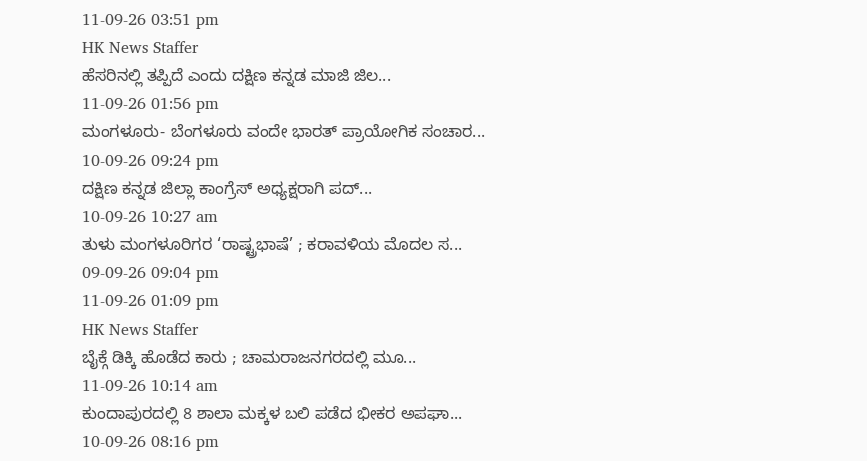11-09-26 03:51 pm
HK News Staffer
ಹೆಸರಿನಲ್ಲಿ ತಪ್ಪಿದೆ ಎಂದು ದಕ್ಷಿಣ ಕನ್ನಡ ಮಾಜಿ ಜಿಲ...
11-09-26 01:56 pm
ಮಂಗಳೂರು- ಬೆಂಗಳೂರು ವಂದೇ ಭಾರತ್ ಪ್ರಾಯೋಗಿಕ ಸಂಚಾರ...
10-09-26 09:24 pm
ದಕ್ಷಿಣ ಕನ್ನಡ ಜಿಲ್ಲಾ ಕಾಂಗ್ರೆಸ್ ಅಧ್ಯಕ್ಷರಾಗಿ ಪದ್...
10-09-26 10:27 am
ತುಳು ಮಂಗಳೂರಿಗರ ‘ರಾಷ್ಟ್ರಭಾಷೆ’ ; ಕರಾವಳಿಯ ಮೊದಲ ಸ...
09-09-26 09:04 pm
11-09-26 01:09 pm
HK News Staffer
ಬೈಕ್ಗೆ ಡಿಕ್ಕಿ ಹೊಡೆದ ಕಾರು ; ಚಾಮರಾಜನಗರದಲ್ಲಿ ಮೂ...
11-09-26 10:14 am
ಕುಂದಾಪುರದಲ್ಲಿ 8 ಶಾಲಾ ಮಕ್ಕಳ ಬಲಿ ಪಡೆದ ಭೀಕರ ಅಪಘಾ...
10-09-26 08:16 pm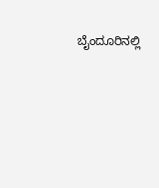ಬೈಂದೂರಿನಲ್ಲಿ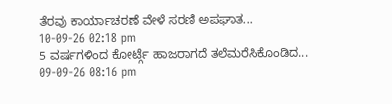ತೆರವು ಕಾರ್ಯಾಚರಣೆ ವೇಳೆ ಸರಣಿ ಅಪಘಾತ...
10-09-26 02:18 pm
5 ವರ್ಷಗಳಿಂದ ಕೋರ್ಟ್ಗೆ ಹಾಜರಾಗದೆ ತಲೆಮರೆಸಿಕೊಂಡಿದ...
09-09-26 08:16 pm